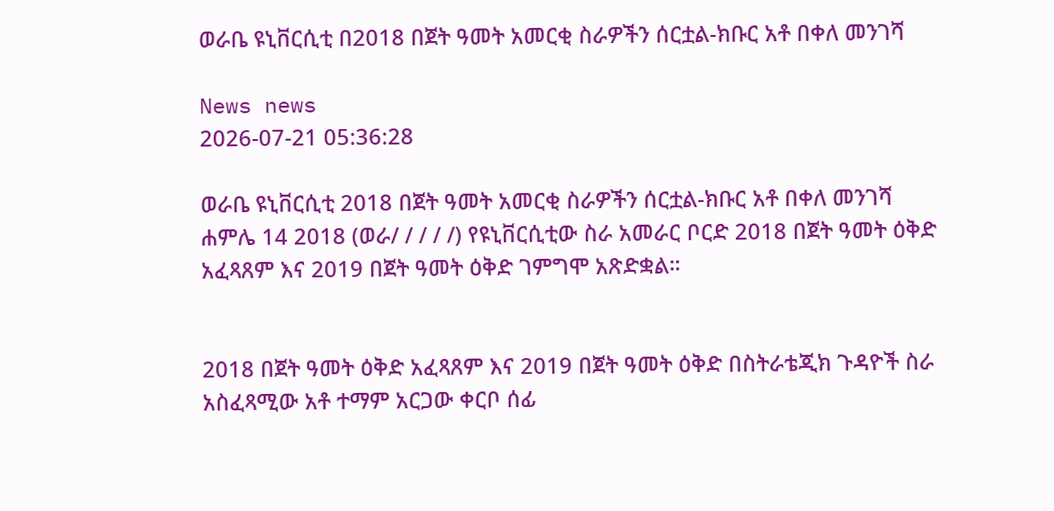ወራቤ ዩኒቨርሲቲ በ2018 በጀት ዓመት አመርቂ ስራዎችን ሰርቷል-ክቡር አቶ በቀለ መንገሻ

News news
2026-07-21 05:36:28

ወራቤ ዩኒቨርሲቲ 2018 በጀት ዓመት አመርቂ ስራዎችን ሰርቷል-ክቡር አቶ በቀለ መንገሻ
ሐምሌ 14 2018 (ወራ/ / / / /) የዩኒቨርሲቲው ስራ አመራር ቦርድ 2018 በጀት ዓመት ዕቅድ አፈጻጸም እና 2019 በጀት ዓመት ዕቅድ ገምግሞ አጽድቋል።


2018 በጀት ዓመት ዕቅድ አፈጻጸም እና 2019 በጀት ዓመት ዕቅድ በስትራቴጂክ ጉዳዮች ስራ አስፈጻሚው አቶ ተማም አርጋው ቀርቦ ሰፊ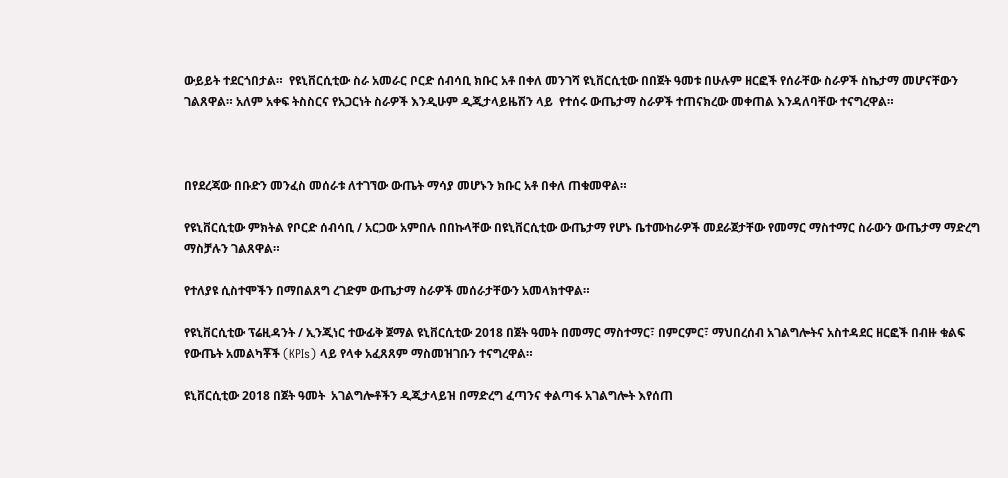ውይይት ተደርጎበታል።  የዩኒቨርሲቲው ስራ አመራር ቦርድ ሰብሳቢ ክቡር አቶ በቀለ መንገሻ ዩኒቨርሲቲው በበጀት ዓመቱ በሁሉም ዘርፎች የሰራቸው ስራዎች ስኬታማ መሆናቸውን ገልጸዋል። አለም አቀፍ ትስስርና የአጋርነት ስራዎች እንዲሁም ዲጂታላይዜሽን ላይ  የተሰሩ ውጤታማ ስራዎች ተጠናክረው መቀጠል እንዳለባቸው ተናግረዋል።



በየደረጃው በቡድን መንፈስ መሰራቱ ለተገኘው ውጤት ማሳያ መሆኑን ክቡር አቶ በቀለ ጠቁመዋል።

የዩኒቨርሲቲው ምክትል የቦርድ ሰብሳቢ / አርጋው አምበሉ በበኩላቸው በዩኒቨርሲቲው ውጤታማ የሆኑ ቤተሙከራዎች መደራጀታቸው የመማር ማስተማር ስራውን ውጤታማ ማድረግ ማስቻሉን ገልጸዋል።

የተለያዩ ሲስተሞችን በማበልጸግ ረገድም ውጤታማ ስራዎች መሰራታቸውን አመላክተዋል።

የዩኒቨርሲቲው ፕሬዚዳንት / ኢንጂነር ተውፊቅ ጀማል ዩኒቨርሲቲው 2018 በጀት ዓመት በመማር ማስተማር፣ በምርምር፣ ማህበረሰብ አገልግሎትና አስተዳደር ዘርፎች በብዙ ቁልፍ የውጤት አመልካቾች (KPIs) ላይ የላቀ አፈጸጸም ማስመዝገቡን ተናግረዋል።

ዩኒቨርሲቲው 2018 በጀት ዓመት  አገልግሎቶችን ዲጂታላይዝ በማድረግ ፈጣንና ቀልጣፋ አገልግሎት እየሰጠ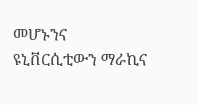መሆኑንና ዩኒቨርሲቲውን ማራኪና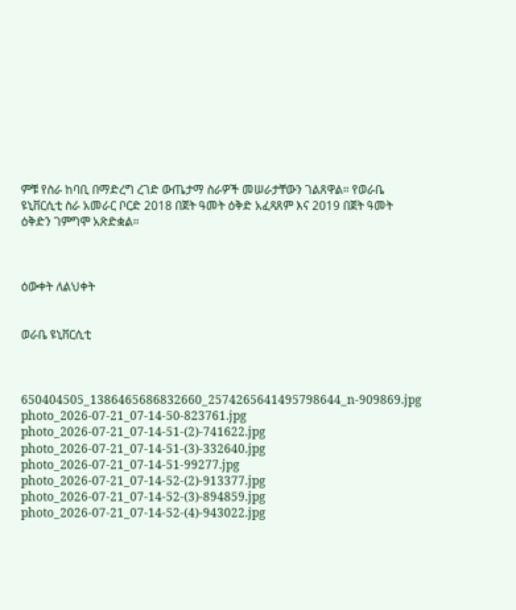ምቹ የስራ ከባቢ በማድረግ ረገድ ውጤታማ ስራዎች መሠራታቸውን ገልጸዋል። የወራቤ ዩኒቨርሲቲ ስራ አመራር ቦርድ 2018 በጀት ዓመት ዕቅድ አፈጻጸም እና 2019 በጀት ዓመት ዕቅድን ገምግሞ አጽድቋል።



ዕውቀት ለልህቀት


ወራቤ ዩኒቨርሲቲ



650404505_1386465686832660_2574265641495798644_n-909869.jpg photo_2026-07-21_07-14-50-823761.jpg photo_2026-07-21_07-14-51-(2)-741622.jpg photo_2026-07-21_07-14-51-(3)-332640.jpg photo_2026-07-21_07-14-51-99277.jpg photo_2026-07-21_07-14-52-(2)-913377.jpg photo_2026-07-21_07-14-52-(3)-894859.jpg photo_2026-07-21_07-14-52-(4)-943022.jpg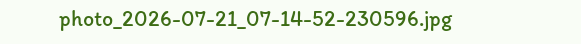photo_2026-07-21_07-14-52-230596.jpg